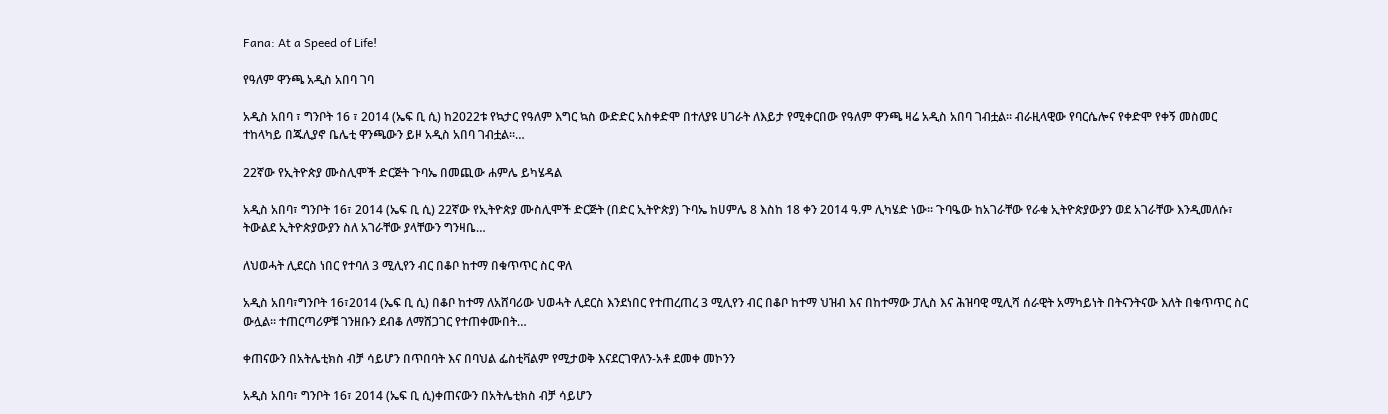Fana: At a Speed of Life!

የዓለም ዋንጫ አዲስ አበባ ገባ

አዲስ አበባ ፣ ግንቦት 16 ፣ 2014 (ኤፍ ቢ ሲ) ከ2022ቱ የኳታር የዓለም እግር ኳስ ውድድር አስቀድሞ በተለያዩ ሀገራት ለእይታ የሚቀርበው የዓለም ዋንጫ ዛሬ አዲስ አበባ ገብቷል፡፡ ብራዚላዊው የባርሴሎና የቀድሞ የቀኝ መስመር ተከላካይ በጁሊያኖ ቤሌቲ ዋንጫውን ይዞ አዲስ አበባ ገብቷል።…

22ኛው የኢትዮጵያ ሙስሊሞች ድርጅት ጉባኤ በመጪው ሐምሌ ይካሄዳል

አዲስ አበባ፣ ግንቦት 16፣ 2014 (ኤፍ ቢ ሲ) 22ኛው የኢትዮጵያ ሙስሊሞች ድርጅት (በድር ኢትዮጵያ) ጉባኤ ከሀምሌ 8 እስከ 18 ቀን 2014 ዓ.ም ሊካሄድ ነው፡፡ ጉባዔው ከአገራቸው የራቁ ኢትዮጵያውያን ወደ አገራቸው እንዲመለሱ፣ ትውልደ ኢትዮጵያውያን ስለ አገራቸው ያላቸውን ግንዛቤ…

ለህወሓት ሊደርስ ነበር የተባለ 3 ሚሊየን ብር በቆቦ ከተማ በቁጥጥር ስር ዋለ

አዲስ አበባ፣ግንቦት 16፣2014 (ኤፍ ቢ ሲ) በቆቦ ከተማ ለአሸባሪው ህወሓት ሊደርስ እንደነበር የተጠረጠረ 3 ሚሊየን ብር በቆቦ ከተማ ህዝብ እና በከተማው ፓሊስ እና ሕዝባዊ ሚሊሻ ሰራዊት አማካይነት በትናንትናው እለት በቁጥጥር ስር ውሏል፡፡ ተጠርጣሪዎቹ ገንዘቡን ደብቆ ለማሸጋገር የተጠቀሙበት…

ቀጠናውን በአትሌቲክስ ብቻ ሳይሆን በጥበባት እና በባህል ፌስቲቫልም የሚታወቅ እናደርገዋለን-አቶ ደመቀ መኮንን

አዲስ አበባ፣ ግንቦት 16፣ 2014 (ኤፍ ቢ ሲ)ቀጠናውን በአትሌቲክስ ብቻ ሳይሆን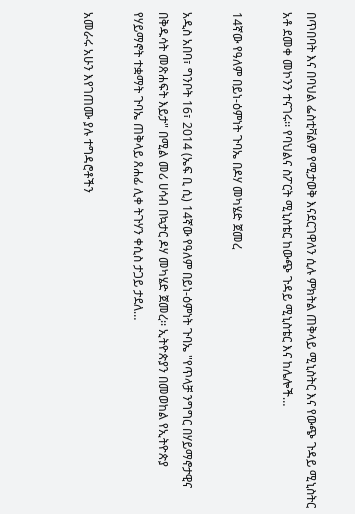በጥበባት እና በባህል ፌስቲቫልም የሚታወቅ እናደርገዋለን ሲሉ ምክትል ጠቅላይ ሚኒስትር እና የውጭ ጉዳይ ሚኒስትር አቶ ደመቀ መኮንን ተናገሩ፡፡ የባህልና ስፖርት ሚኒስቴር ከውጭ ጉዳይ ሚኒስቴር እና ከሌሎች…

14ኛው የዓለም በይነ-ዕምነት ጉባኤ በዶሃ መካሄድ ጀመረ

አዲስ አበባ፣ ግንቦት 16፣ 2014 (ኤፍ ቢ ሲ) 14ኛው የዓለም በይነ-ዕምነት ጉባኤ "የጥላቻ ንግግር በሃይማኖታዊና በቅዱሳት መጽሐፍት እይታ" በሚል መሪ ሀሳብ በኳታር ዶሃ መካሄድ ጀመረ፡፡ ኢትዮጵያን በመወከል የኢትዮጵያ የሃይማኖት ተቋማት ጉባኤ ጠቅላይ ጸሐፊ ሊቀ ትጉሃን ቀሲስ ታጋይ ታደለ…

አመራሩ አሁን እየገጠሙ ያሉ ተግዳሮቶችን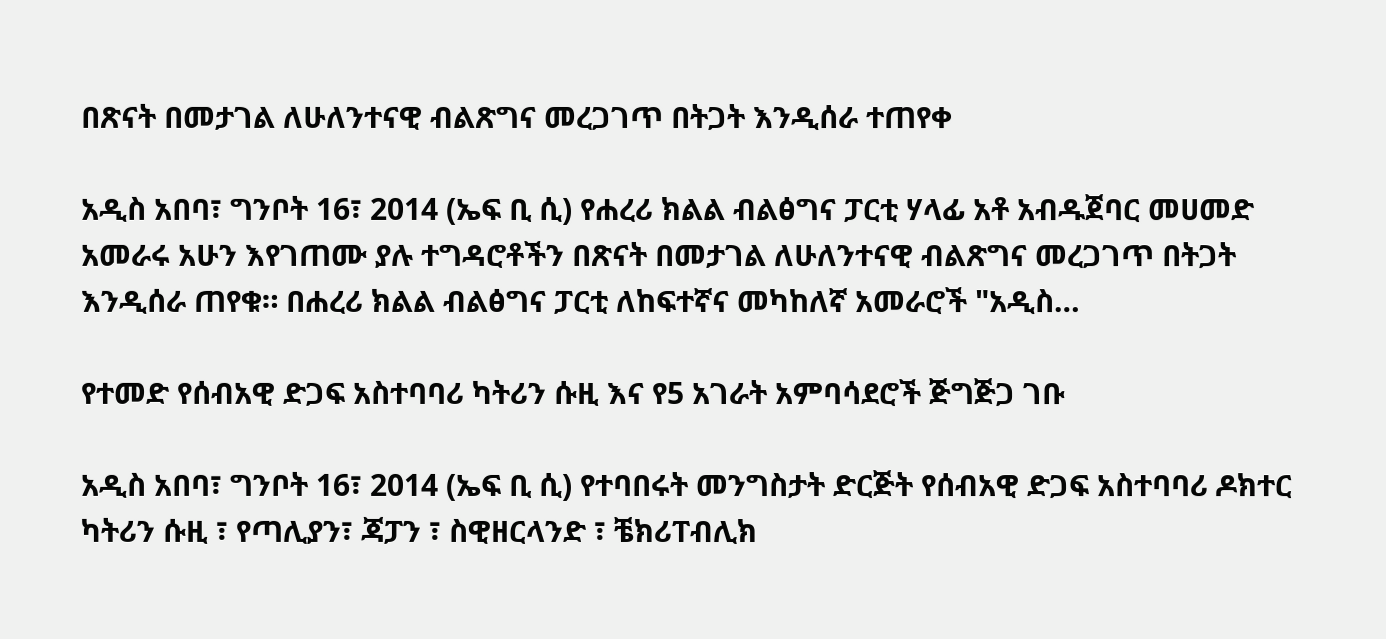በጽናት በመታገል ለሁለንተናዊ ብልጽግና መረጋገጥ በትጋት እንዲሰራ ተጠየቀ

አዲስ አበባ፣ ግንቦት 16፣ 2014 (ኤፍ ቢ ሲ) የሐረሪ ክልል ብልፅግና ፓርቲ ሃላፊ አቶ አብዱጀባር መሀመድ አመራሩ አሁን እየገጠሙ ያሉ ተግዳሮቶችን በጽናት በመታገል ለሁለንተናዊ ብልጽግና መረጋገጥ በትጋት እንዲሰራ ጠየቁ። በሐረሪ ክልል ብልፅግና ፓርቲ ለከፍተኛና መካከለኛ አመራሮች "አዲስ…

የተመድ የሰብአዊ ድጋፍ አስተባባሪ ካትሪን ሱዚ እና የ5 አገራት አምባሳደሮች ጅግጅጋ ገቡ

አዲስ አበባ፣ ግንቦት 16፣ 2014 (ኤፍ ቢ ሲ) የተባበሩት መንግስታት ድርጅት የሰብአዊ ድጋፍ አስተባባሪ ዶክተር ካትሪን ሱዚ ፣ የጣሊያን፣ ጃፓን ፣ ስዊዘርላንድ ፣ ቼክሪፐብሊክ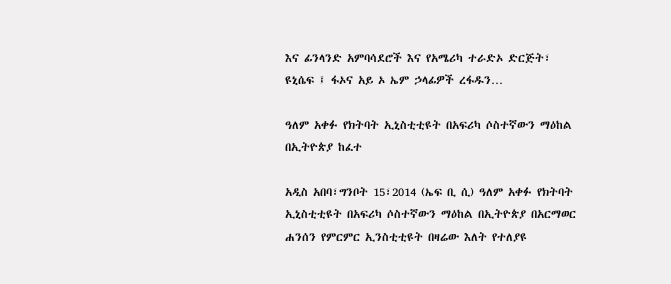እና ፊንላንድ አምባሳደሮች እና የአሜሪካ ተራድኦ ድርጅት፣ ዩኒሴፍ ፤ ፋኦና አይ ኦ ኤም ኃላፊዎች ረፋዱን…

ዓለም አቀፉ የክትባት ኢኒስቲቲዩት በአፍሪካ ሶስተኛውን ማዕከል በኢትዮጵያ ከፈተ

አዲስ አበባ፣ግንቦት 15፣2014 (ኤፍ ቢ ሲ) ዓለም አቀፉ የክትባት ኢኒስቲቲዩት በአፍሪካ ሶስተኛውን ማዕከል በኢትዮጵያ በአርማወር ሐንሰን የምርምር ኢንስቲቲዩት በዛሬው እለት የተለያዩ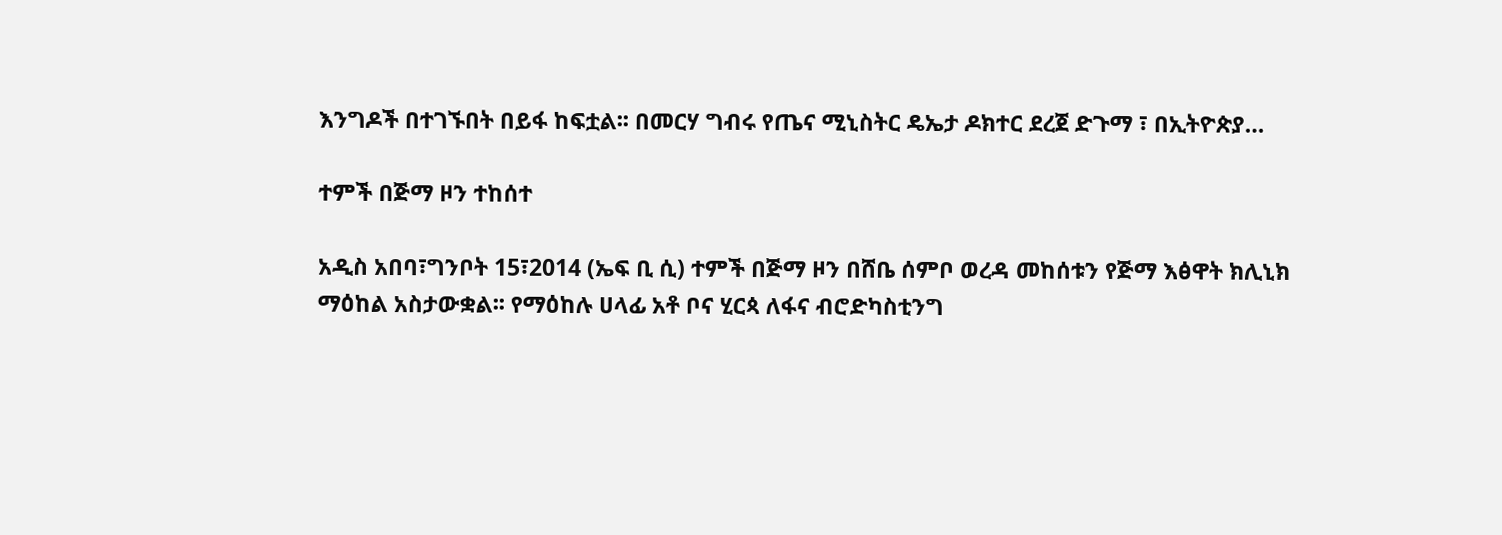እንግዶች በተገኙበት በይፋ ከፍቷል፡፡ በመርሃ ግብሩ የጤና ሚኒስትር ዴኤታ ዶክተር ደረጀ ድጉማ ፣ በኢትዮጵያ…

ተምች በጅማ ዞን ተከሰተ

አዲስ አበባ፣ግንቦት 15፣2014 (ኤፍ ቢ ሲ) ተምች በጅማ ዞን በሸቤ ሰምቦ ወረዳ መከሰቱን የጅማ እፅዋት ክሊኒክ ማዕከል አስታውቋል፡፡ የማዕከሉ ሀላፊ አቶ ቦና ሂርጳ ለፋና ብሮድካስቲንግ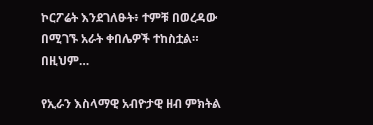ኮርፖሬት እንደገለፁት፥ ተምቹ በወረዳው በሚገኙ አራት ቀበሌዎች ተከስቷል። በዚህም…

የኢራን እስላማዊ አብዮታዊ ዘብ ምክትል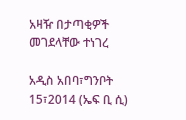አዛዥ በታጣቂዎች መገደላቸው ተነገረ

አዲስ አበባ፣ግንቦት 15፣2014 (ኤፍ ቢ ሲ)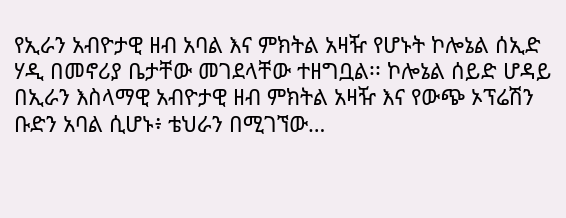የኢራን አብዮታዊ ዘብ አባል እና ምክትል አዛዥ የሆኑት ኮሎኔል ሰኢድ ሃዲ በመኖሪያ ቤታቸው መገደላቸው ተዘግቧል፡፡ ኮሎኔል ሰይድ ሆዳይ በኢራን እስላማዊ አብዮታዊ ዘብ ምክትል አዛዥ እና የውጭ ኦፕሬሽን ቡድን አባል ሲሆኑ፥ ቴህራን በሚገኘው…